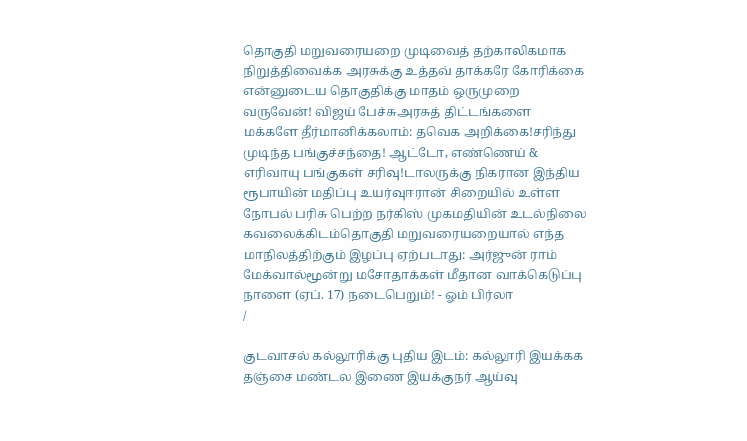தொகுதி மறுவரையறை முடிவைத் தற்காலிகமாக நிறுத்திவைக்க அரசுக்கு உத்தவ் தாக்கரே கோரிக்கை என்னுடைய தொகுதிக்கு மாதம் ஒருமுறை வருவேன்! விஜய் பேச்சுஅரசுத் திட்டங்களை மக்களே தீர்மானிக்கலாம்: தவெக அறிக்கை!சரிந்து முடிந்த பங்குச்சந்தை! ஆட்டோ, எண்ணெய் & எரிவாயு பங்குகள் சரிவு!டாலருக்கு நிகரான இந்திய ரூபாயின் மதிப்பு உயர்வுஈரான் சிறையில் உள்ள நோபல் பரிசு பெற்ற நர்கிஸ் முகமதியின் உடல்நிலை கவலைக்கிடம்தொகுதி மறுவரையறையால் எந்த மாநிலத்திற்கும் இழப்பு ஏற்படாது: அர்ஜுன் ராம் மேக்வால்மூன்று மசோதாக்கள் மீதான வாக்கெடுப்பு நாளை (ஏப். 17) நடைபெறும்! - ஓம் பிர்லா
/

குடவாசல் கல்லூரிக்கு புதிய இடம்: கல்லூரி இயக்கக தஞ்சை மண்டல இணை இயக்குநர் ஆய்வு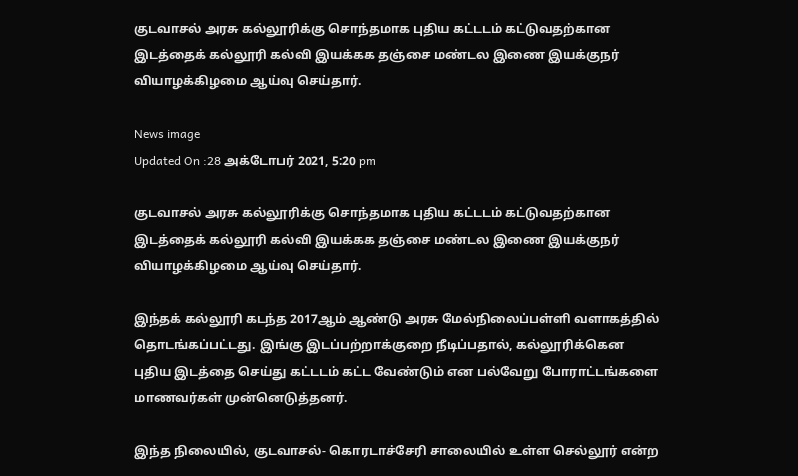குடவாசல் அரசு கல்லூரிக்கு சொந்தமாக புதிய கட்டடம் கட்டுவதற்கான இடத்தைக் கல்லூரி கல்வி இயக்கக தஞ்சை மண்டல இணை இயக்குநர் வியாழக்கிழமை ஆய்வு செய்தார்.

News image
Updated On :28 அக்டோபர் 2021, 5:20 pm

குடவாசல் அரசு கல்லூரிக்கு சொந்தமாக புதிய கட்டடம் கட்டுவதற்கான இடத்தைக் கல்லூரி கல்வி இயக்கக தஞ்சை மண்டல இணை இயக்குநர் வியாழக்கிழமை ஆய்வு செய்தார்.

இந்தக் கல்லூரி கடந்த 2017ஆம் ஆண்டு அரசு மேல்நிலைப்பள்ளி வளாகத்தில் தொடங்கப்பட்டது. இங்கு இடப்பற்றாக்குறை நீடிப்பதால், கல்லூரிக்கென புதிய இடத்தை செய்து கட்டடம் கட்ட வேண்டும் என பல்வேறு போராட்டங்களை மாணவர்கள் முன்னெடுத்தனர்.

இந்த நிலையில், குடவாசல்- கொரடாச்சேரி சாலையில் உள்ள செல்லூர் என்ற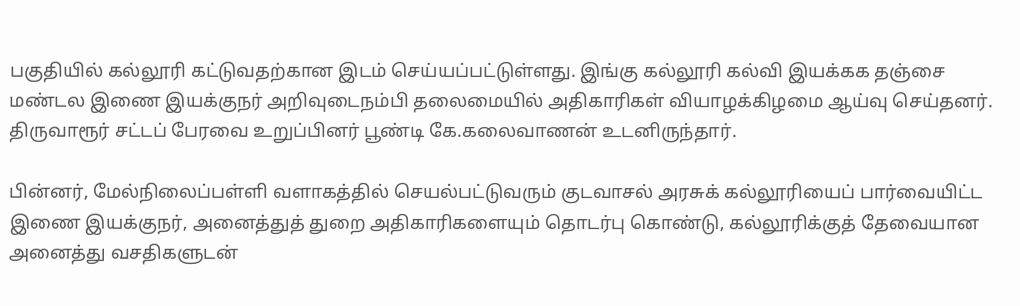பகுதியில் கல்லூரி கட்டுவதற்கான இடம் செய்யப்பட்டுள்ளது. இங்கு கல்லூரி கல்வி இயக்கக தஞ்சை மண்டல இணை இயக்குநர் அறிவுடைநம்பி தலைமையில் அதிகாரிகள் வியாழக்கிழமை ஆய்வு செய்தனர். திருவாரூர் சட்டப் பேரவை உறுப்பினர் பூண்டி கே.கலைவாணன் உடனிருந்தார்.

பின்னர், மேல்நிலைப்பள்ளி வளாகத்தில் செயல்பட்டுவரும் குடவாசல் அரசுக் கல்லூரியைப் பார்வையிட்ட இணை இயக்குநர், அனைத்துத் துறை அதிகாரிகளையும் தொடர்பு கொண்டு, கல்லூரிக்குத் தேவையான அனைத்து வசதிகளுடன்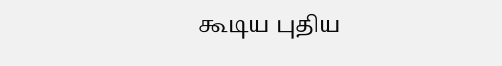கூடிய புதிய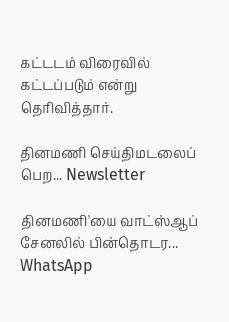கட்டடம் விரைவில் கட்டப்படும் என்று தெரிவித்தார்.

தினமணி செய்திமடலைப் பெற... Newsletter

தினமணி'யை வாட்ஸ்ஆப் சேனலில் பின்தொடர... WhatsApp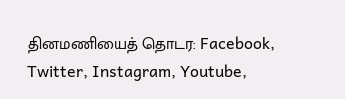தினமணியைத் தொடர: Facebook, Twitter, Instagram, Youtube,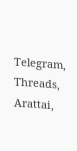Telegram, Threads, Arattai,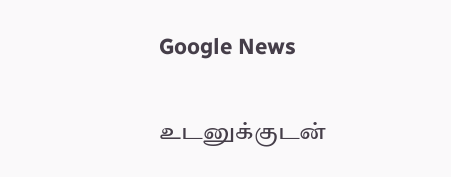Google News

உடனுக்குடன்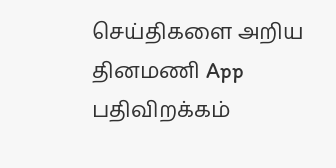செய்திகளை அறிய தினமணி App பதிவிறக்கம்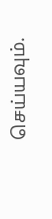செய்யவும்.